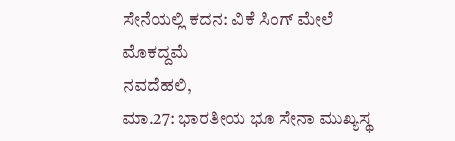ಸೇನೆಯಲ್ಲಿ ಕದನ: ವಿಕೆ ಸಿಂಗ್ ಮೇಲೆ ಮೊಕದ್ದಮೆ
ನವದೆಹಲಿ,
ಮಾ.27: ಭಾರತೀಯ ಭೂ ಸೇನಾ ಮುಖ್ಯಸ್ಥ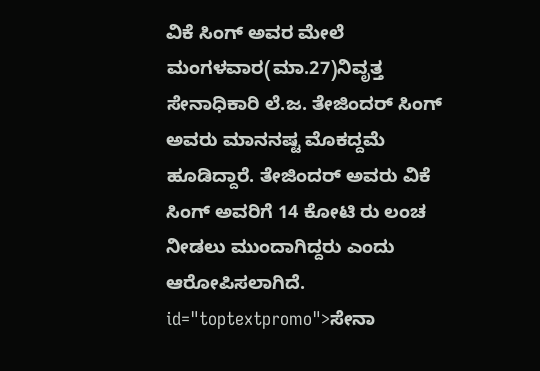ವಿಕೆ ಸಿಂಗ್ ಅವರ ಮೇಲೆ ಮಂಗಳವಾರ(ಮಾ.27)ನಿವೃತ್ತ ಸೇನಾಧಿಕಾರಿ ಲೆ.ಜ. ತೇಜಿಂದರ್ ಸಿಂಗ್ ಅವರು ಮಾನನಷ್ಟ ಮೊಕದ್ದಮೆ ಹೂಡಿದ್ದಾರೆ. ತೇಜಿಂದರ್ ಅವರು ವಿಕೆ ಸಿಂಗ್ ಅವರಿಗೆ 14 ಕೋಟಿ ರು ಲಂಚ ನೀಡಲು ಮುಂದಾಗಿದ್ದರು ಎಂದು ಆರೋಪಿಸಲಾಗಿದೆ. id="toptextpromo">ಸೇನಾ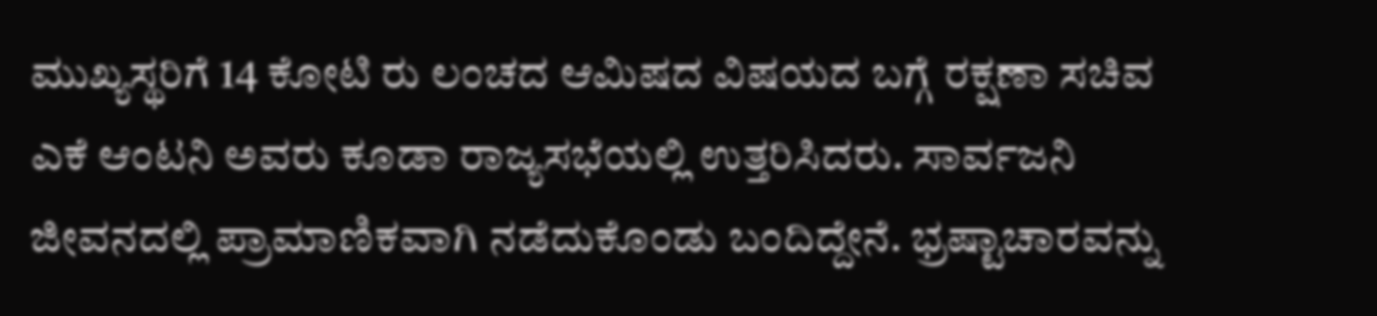ಮುಖ್ಯಸ್ಥರಿಗೆ 14 ಕೋಟಿ ರು ಲಂಚದ ಆಮಿಷದ ವಿಷಯದ ಬಗ್ಗೆ ರಕ್ಷಣಾ ಸಚಿವ ಎಕೆ ಆಂಟನಿ ಅವರು ಕೂಡಾ ರಾಜ್ಯಸಭೆಯಲ್ಲಿ ಉತ್ತರಿಸಿದರು. ಸಾರ್ವಜನಿ ಜೀವನದಲ್ಲಿ ಪ್ರಾಮಾಣಿಕವಾಗಿ ನಡೆದುಕೊಂಡು ಬಂದಿದ್ದೇನೆ. ಭ್ರಷ್ಟಾಚಾರವನ್ನು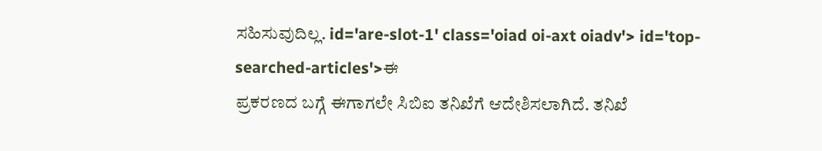ಸಹಿಸುವುದಿಲ್ಲ. id='are-slot-1' class='oiad oi-axt oiadv'> id='top-searched-articles'>ಈ
ಪ್ರಕರಣದ ಬಗ್ಗೆ ಈಗಾಗಲೇ ಸಿಬಿಐ ತನಿಖೆಗೆ ಆದೇಶಿಸಲಾಗಿದೆ. ತನಿಖೆ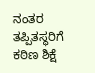ನಂತರ ತಪ್ಪಿತಸ್ಥರಿಗೆ ಕಠಿಣ ಶಿಕ್ಷೆ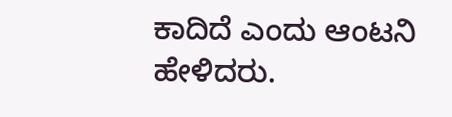ಕಾದಿದೆ ಎಂದು ಆಂಟನಿ ಹೇಳಿದರು.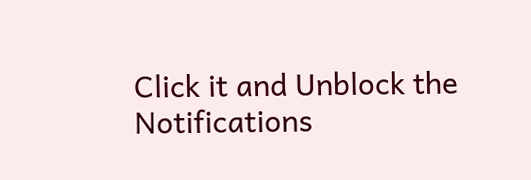Click it and Unblock the Notifications